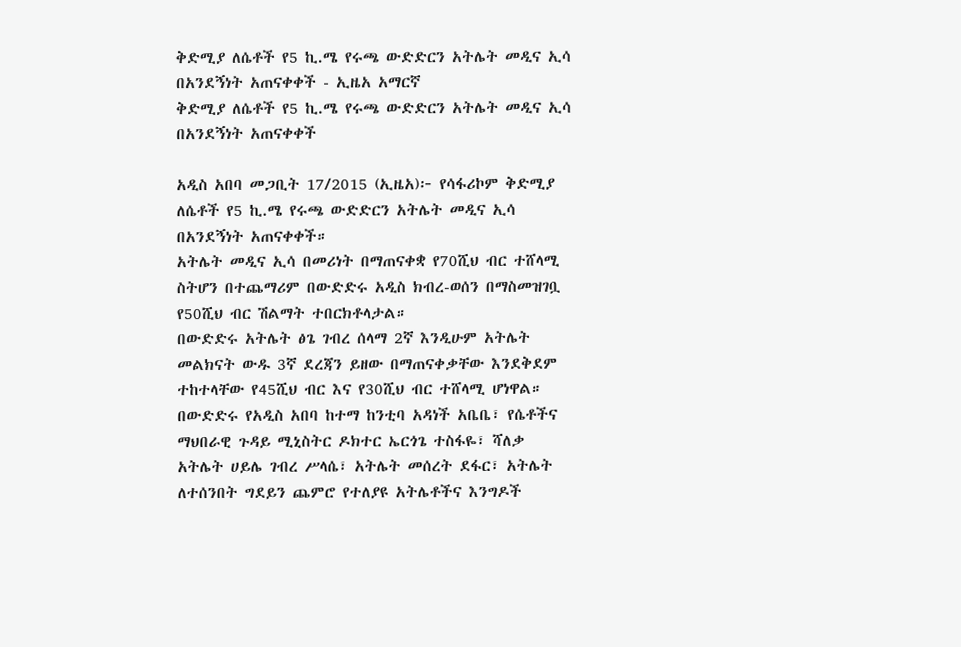ቅድሚያ ለሴቶች የ5 ኪ.ሜ የሩጫ ውድድርን አትሌት መዲና ኢሳ በአንደኝነት አጠናቀቀች - ኢዜአ አማርኛ
ቅድሚያ ለሴቶች የ5 ኪ.ሜ የሩጫ ውድድርን አትሌት መዲና ኢሳ በአንደኝነት አጠናቀቀች

አዲስ አበባ መጋቢት 17/2015 (ኢዜአ)፦ የሳፋሪኮም ቅድሚያ ለሴቶች የ5 ኪ.ሜ የሩጫ ውድድርን አትሌት መዲና ኢሳ በአንደኝነት አጠናቀቀች።
አትሌት መዲና ኢሳ በመሪነት በማጠናቀቋ የ70ሺህ ብር ተሸላሚ ስትሆን በተጨማሪም በውድድሩ አዲስ ክብረ-ወሰን በማስመዝገቧ የ50ሺህ ብር ሽልማት ተበርክቶላታል።
በውድድሩ አትሌት ፅጌ ገብረ ሰላማ 2ኛ እንዲሁም አትሌት መልክናት ውዱ 3ኛ ደረጃን ይዘው በማጠናቀቃቸው እንደቅደም ተከተላቸው የ45ሺህ ብር እና የ30ሺህ ብር ተሸላሚ ሆነዋል።
በውድድሩ የአዲስ አበባ ከተማ ከንቲባ አዳነች አቤቤ፣ የሴቶችና ማህበራዊ ጉዳይ ሚኒስትር ዶክተር ኤርጎጌ ተስፋዬ፣ ሻለቃ አትሌት ሀይሌ ገብረ ሥላሴ፣ አትሌት መሰረት ደፋር፣ አትሌት ለተሰንበት ግደይን ጨምሮ የተለያዩ አትሌቶችና እንግዶች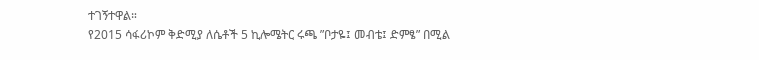ተገኝተዋል።
የ2015 ሳፋሪኮም ቅድሚያ ለሴቶች 5 ኪሎሜትር ሩጫ ”ቦታዬ፤ መብቴ፤ ድምፄ” በሚል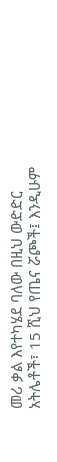መሪ ቃል እየተካሄደ ባለው በዚህ ውድድር አትሌቶች፣ 15 ሺህ የጤና ሯጮች፤ እንዲሁም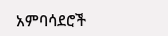አምባሳደሮች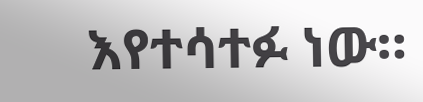እየተሳተፉ ነው።